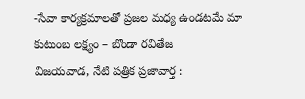-సేవా కార్యక్రమాలతో ప్రజల మధ్య ఉండటమే మా కుటుంబ లక్ష్యం – బొండా రవితేజ
విజయవాడ, నేటి పత్రిక ప్రజావార్త :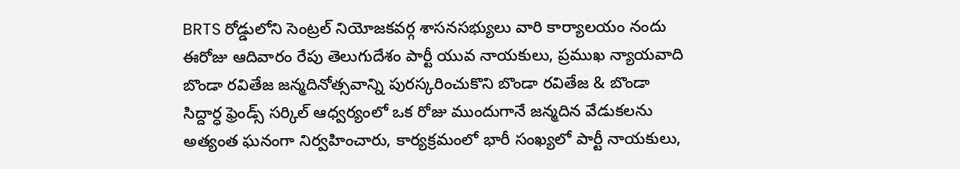BRTS రోడ్డులోని సెంట్రల్ నియోజకవర్గ శాసనసభ్యులు వారి కార్యాలయం నందు ఈరోజు ఆదివారం రేపు తెలుగుదేశం పార్టీ యువ నాయకులు, ప్రముఖ న్యాయవాది బొండా రవితేజ జన్మదినోత్సవాన్ని పురస్కరించుకొని బొండా రవితేజ & బొండా సిద్దార్ధ ఫ్రెండ్స్ సర్కిల్ ఆధ్వర్యంలో ఒక రోజు ముందుగానే జన్మదిన వేడుకలను అత్యంత ఘనంగా నిర్వహించారు, కార్యక్రమంలో భారీ సంఖ్యలో పార్టీ నాయకులు,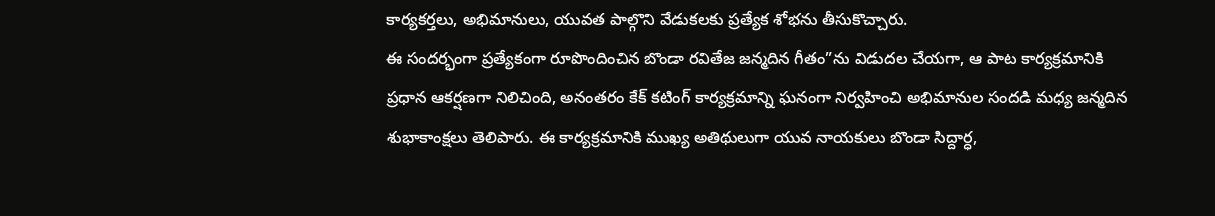కార్యకర్తలు, అభిమానులు, యువత పాల్గొని వేడుకలకు ప్రత్యేక శోభను తీసుకొచ్చారు.
ఈ సందర్భంగా ప్రత్యేకంగా రూపొందించిన బొండా రవితేజ జన్మదిన గీతం”ను విడుదల చేయగా, ఆ పాట కార్యక్రమానికి ప్రధాన ఆకర్షణగా నిలిచింది, అనంతరం కేక్ కటింగ్ కార్యక్రమాన్ని ఘనంగా నిర్వహించి అభిమానుల సందడి మధ్య జన్మదిన శుభాకాంక్షలు తెలిపారు. ఈ కార్యక్రమానికి ముఖ్య అతిథులుగా యువ నాయకులు బొండా సిద్దార్ధ,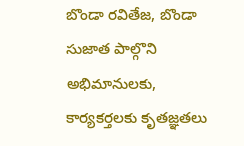బొండా రవితేజ, బొండా సుజాత పాల్గొని అభిమానులకు, కార్యకర్తలకు కృతజ్ఞతలు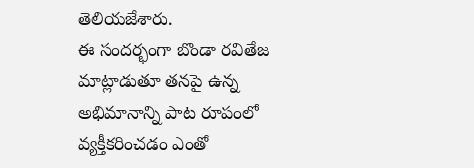తెలియజేశారు.
ఈ సందర్భంగా బొండా రవితేజ మాట్లాడుతూ తనపై ఉన్న అభిమానాన్ని పాట రూపంలో వ్యక్తీకరించడం ఎంతో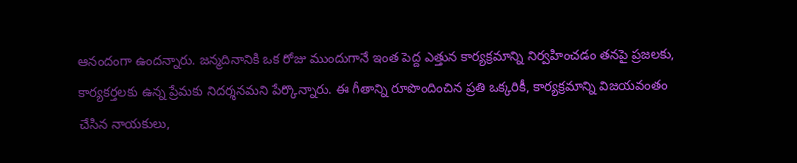ఆనందంగా ఉందన్నారు. జన్మదినానికి ఒక రోజు ముందుగానే ఇంత పెద్ద ఎత్తున కార్యక్రమాన్ని నిర్వహించడం తనపై ప్రజలకు, కార్యకర్తలకు ఉన్న ప్రేమకు నిదర్శనమని పేర్కొన్నారు. ఈ గీతాన్ని రూపొందించిన ప్రతి ఒక్కరికీ, కార్యక్రమాన్ని విజయవంతం చేసిన నాయకులు,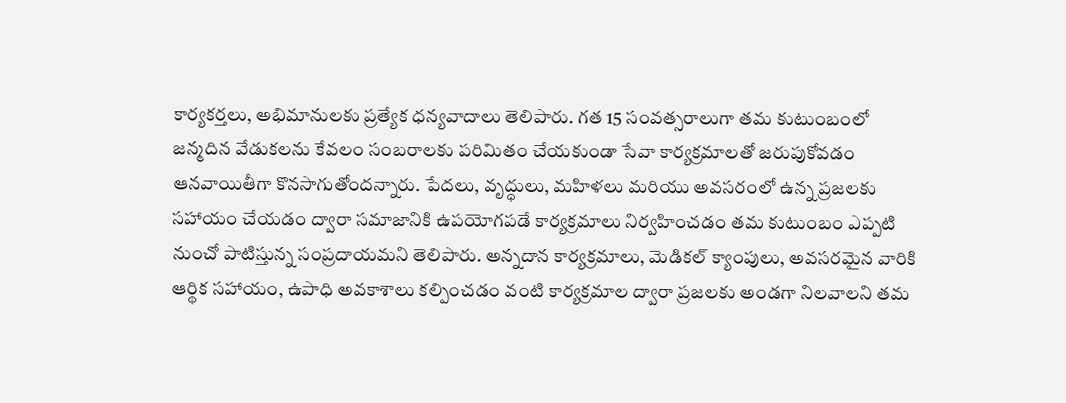కార్యకర్తలు, అభిమానులకు ప్రత్యేక ధన్యవాదాలు తెలిపారు. గత 15 సంవత్సరాలుగా తమ కుటుంబంలో జన్మదిన వేడుకలను కేవలం సంబరాలకు పరిమితం చేయకుండా సేవా కార్యక్రమాలతో జరుపుకోవడం ఆనవాయితీగా కొనసాగుతోందన్నారు. పేదలు, వృద్ధులు, మహిళలు మరియు అవసరంలో ఉన్న ప్రజలకు సహాయం చేయడం ద్వారా సమాజానికి ఉపయోగపడే కార్యక్రమాలు నిర్వహించడం తమ కుటుంబం ఎప్పటి నుంచో పాటిస్తున్న సంప్రదాయమని తెలిపారు. అన్నదాన కార్యక్రమాలు, మెడికల్ క్యాంపులు, అవసరమైన వారికి ఆర్థిక సహాయం, ఉపాధి అవకాశాలు కల్పించడం వంటి కార్యక్రమాల ద్వారా ప్రజలకు అండగా నిలవాలని తమ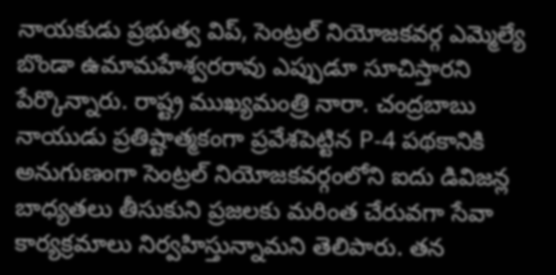నాయకుడు ప్రభుత్వ విప్, సెంట్రల్ నియోజకవర్గ ఎమ్మెల్యే బొండా ఉమామహేశ్వరరావు ఎప్పుడూ సూచిస్తారని పేర్కొన్నారు. రాష్ట్ర ముఖ్యమంత్రి నారా. చంద్రబాబు నాయుడు ప్రతిష్టాత్మకంగా ప్రవేశపెట్టిన P-4 పథకానికి అనుగుణంగా సెంట్రల్ నియోజకవర్గంలోని ఐదు డివిజన్ల బాధ్యతలు తీసుకుని ప్రజలకు మరింత చేరువగా సేవా కార్యక్రమాలు నిర్వహిస్తున్నామని తెలిపారు. తన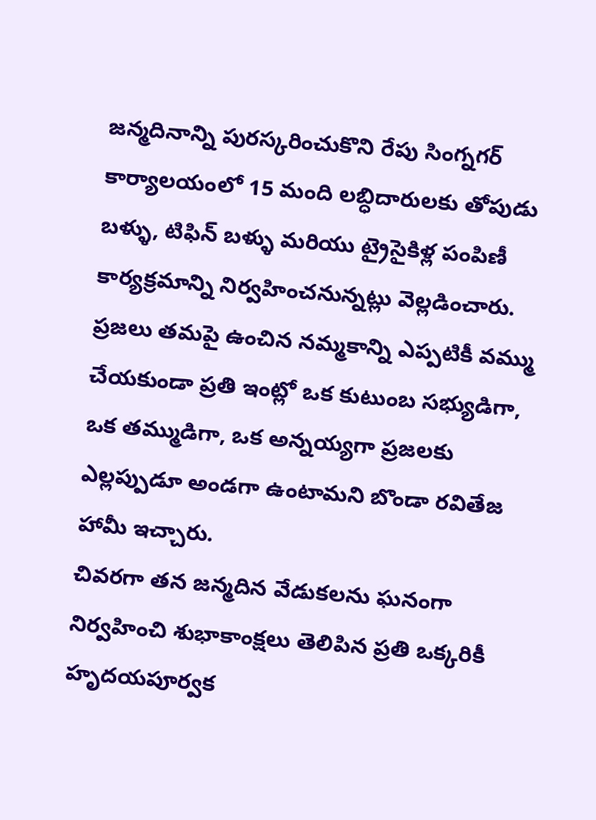జన్మదినాన్ని పురస్కరించుకొని రేపు సింగ్నగర్ కార్యాలయంలో 15 మంది లబ్ధిదారులకు తోపుడు బళ్ళు, టిఫిన్ బళ్ళు మరియు ట్రైసైకిళ్ల పంపిణీ కార్యక్రమాన్ని నిర్వహించనున్నట్లు వెల్లడించారు. ప్రజలు తమపై ఉంచిన నమ్మకాన్ని ఎప్పటికీ వమ్ము చేయకుండా ప్రతి ఇంట్లో ఒక కుటుంబ సభ్యుడిగా, ఒక తమ్ముడిగా, ఒక అన్నయ్యగా ప్రజలకు ఎల్లప్పుడూ అండగా ఉంటామని బొండా రవితేజ హామీ ఇచ్చారు.
చివరగా తన జన్మదిన వేడుకలను ఘనంగా నిర్వహించి శుభాకాంక్షలు తెలిపిన ప్రతి ఒక్కరికీ హృదయపూర్వక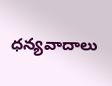ధన్యవాదాలు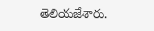తెలియజేశారు.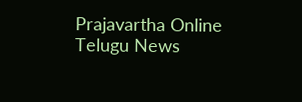Prajavartha Online Telugu News